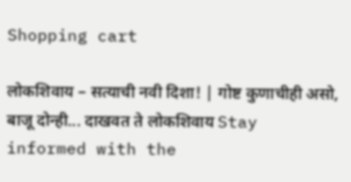Shopping cart

लोकशिवाय – सत्याची नवी दिशा! | गोष्ट कुणाचीही असो, बाजू दोन्ही... दाखवत ते लोकशिवाय Stay informed with the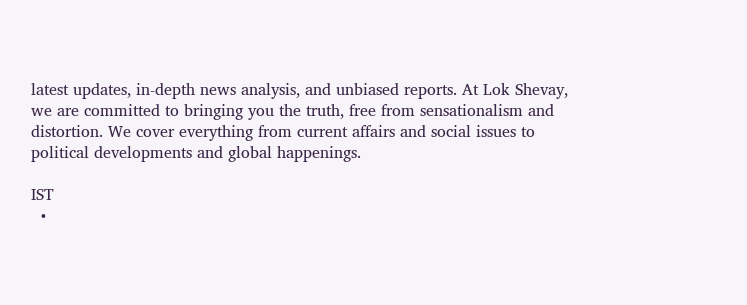latest updates, in-depth news analysis, and unbiased reports. At Lok Shevay, we are committed to bringing you the truth, free from sensationalism and distortion. We cover everything from current affairs and social issues to political developments and global happenings.

IST
  •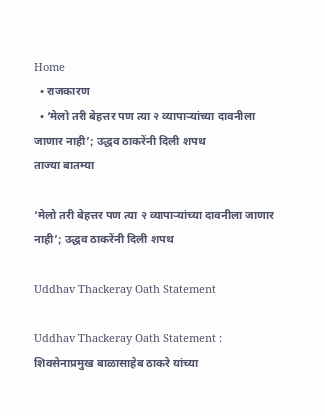Home
  • राजकारण
  • ‘मेलो तरी बेहत्तर पण त्या २ व्यापाऱ्यांच्या दावनीला जाणार नाही’; उद्धव ठाकरेंनी दिली शपथ
ताज्या बातम्या

‘मेलो तरी बेहत्तर पण त्या २ व्यापाऱ्यांच्या दावनीला जाणार नाही’; उद्धव ठाकरेंनी दिली शपथ

Uddhav Thackeray Oath Statement

Uddhav Thackeray Oath Statement : शिवसेनाप्रमुख बाळासाहेब ठाकरे यांच्या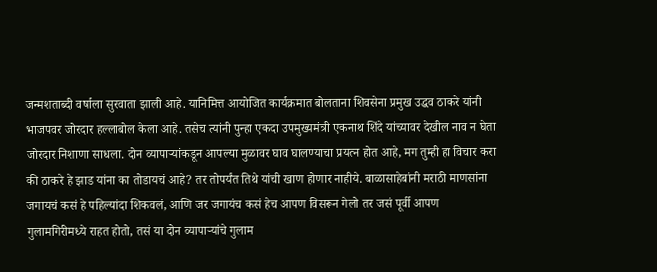जन्मशताब्दी वर्षाला सुरवाता झाली आहे. यानिमित्त आयोजित कार्यक्रमात बोलताना शिवसेना प्रमुख उद्धव ठाकरे यांनी भाजपवर जोरदार हल्लाबोल केला आहे. तसेच त्यांनी पुन्हा एकदा उपमुख्यमंत्री एकनाथ शिंदे यांच्यावर देखील नाव न घेता जोरदार निशाणा साधला. दोन व्यापाऱ्यांकडून आपल्या मुळावर घाव घालण्याचा प्रयत्न होत आहे, मग तुम्ही हा विचार करा की ठाकरे हे झाड यांना का तोडायचं आहे? तर तोपर्यंत तिथे यांची खाण होणार नाहीये. बाळासाहेबांनी मराठी माणसांना जगायचं कसं हे पहिल्यांदा शिकवलं, आणि जर जगायंच कसं हेच आपण विसरून गेलो तर जसं पूर्वी आपण गुलामगिरीमध्ये राहत होतो, तसं या दोन व्यापाऱ्यांचे गुलाम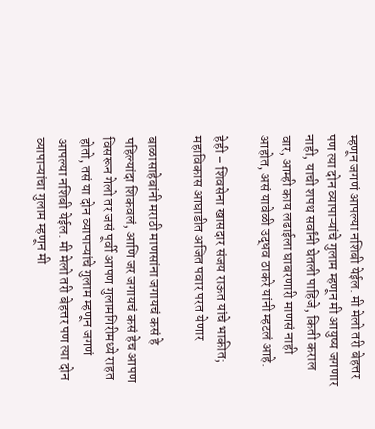म्हणून जगणं आपल्या नशिबी येईल. मी मेलो तरी बेहत्तर पण त्या दोन व्यापाऱ्यांचे गुलाम म्हणून मी आयुष्य जगणार नाही, याची शपथ सर्वांनी घेतली पाहिजे, किती कराल वार, आम्ही काय लढाईला घाबरणारी माणसं नाही आहोत, असं यावेळी उद्धव ठाकरे यांनी म्हटलं आहे.

हेही – शिवसेना खासदार संजय राऊत यांचे भाकीत; महाविकास आघाडीत अजित पवार परत येणार

बाळासाहेबांनी मराठी माणसांना जगायचं कसं हे पहिल्यांदा शिकवलं, आणि जर जगायचं कसं हेच आपण विसरून गेलो तर जसं पूर्वी आपण गुलामगिरीमध्ये राहत होतो, तसं या दोन व्यापाऱ्यांचे गुलाम म्हणून जगणं आपल्या नशिबी येईल. मी मेलो तरी बेहत्तर पण त्या दोन व्यापाऱ्यांचा गुलाम म्हणून मी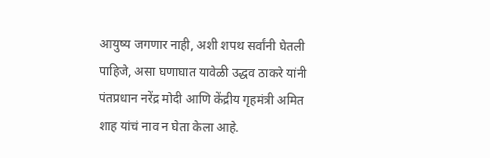आयुष्य जगणार नाही, अशी शपथ सर्वांनी घेतली पाहिजे, असा घणाघात यावेळी उद्धव ठाकरे यांनी पंतप्रधान नरेंद्र मोदी आणि केंद्रीय गृहमंत्री अमित शाह यांचं नाव न घेता केला आहे.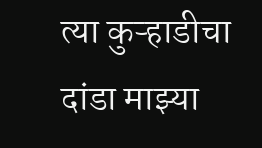त्या कुऱ्हाडीचा दांडा माझ्या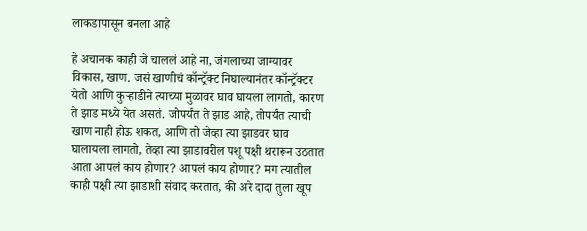लाकडापासून बनला आहे

हे अचानक काही जे चाललं आहे ना, जंगलाच्या जाग्यावर विकास, खाण. जसं खाणीचं कॉन्ट्रॅक्ट निघाल्यानंतर कॉन्ट्रॅक्टर येतो आणि कुऱ्हाडीने त्याच्या मुळावर घाव घायला लागतो, कारण ते झाड मध्ये येत असतं. जोपर्यंत ते झाड आहे, तोपर्यंत त्याची खाण नाही होऊ शकत, आणि तो जेव्हा त्या झाडवर घाव घालायला लागतो, तेव्हा त्या झाडावरील पशू पक्षी थरारून उठतात आता आपलं काय होणार? आपलं काय होणार? मग त्यातील काही पक्षी त्या झाडाशी संवाद करतात, की अरे दादा तुला खूप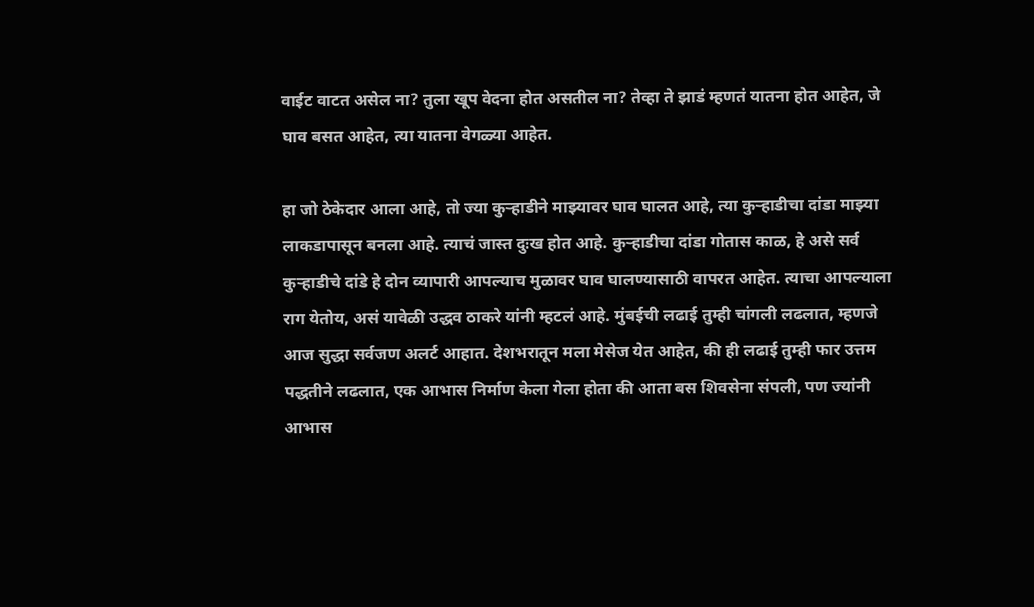वाईट वाटत असेल ना? तुला खूप वेदना होत असतील ना? तेव्हा ते झाडं म्हणतं यातना होत आहेत, जे घाव बसत आहेत, त्या यातना वेगळ्या आहेत.

हा जो ठेकेदार आला आहे, तो ज्या कुऱ्हाडीने माझ्यावर घाव घालत आहे, त्या कुऱ्हाडीचा दांडा माझ्या लाकडापासून बनला आहे. त्याचं जास्त दुःख होत आहे. कुऱ्हाडीचा दांडा गोतास काळ, हे असे सर्व कुऱ्हाडीचे दांडे हे दोन व्यापारी आपल्याच मुळावर घाव घालण्यासाठी वापरत आहेत. त्याचा आपल्याला राग येतोय, असं यावेळी उद्धव ठाकरे यांनी म्हटलं आहे. मुंबईची लढाई तुम्ही चांगली लढलात, म्हणजे आज सुद्धा सर्वजण अलर्ट आहात. देशभरातून मला मेसेज येत आहेत, की ही लढाई तुम्ही फार उत्तम पद्धतीने लढलात, एक आभास निर्माण केला गेला होता की आता बस शिवसेना संपली, पण ज्यांनी आभास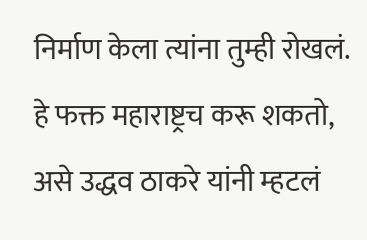निर्माण केला त्यांना तुम्ही रोखलं. हे फक्त महाराष्ट्रच करू शकतो, असे उद्धव ठाकरे यांनी म्हटलं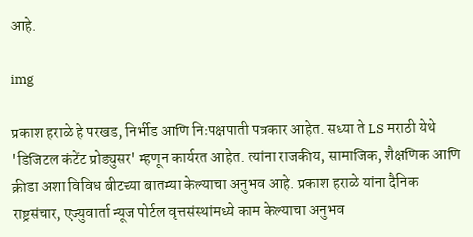आहे.

img

प्रकाश हराळे हे परखड, निर्भीड आणि निःपक्षपाती पत्रकार आहेत. सध्या ते LS मराठी येथे 'डिजिटल कंटेंट प्रोड्युसर' म्हणून कार्यरत आहेत. त्यांना राजकीय, सामाजिक, शैक्षणिक आणि क्रीडा अशा विविध बीटच्या बातम्या केल्याचा अनुभव आहे. प्रकाश हराळे यांना दैनिक राष्ट्रसंचार, एज्युवार्ता न्यूज पोर्टल वृत्तसंस्थांमध्ये काम केल्याचा अनुभव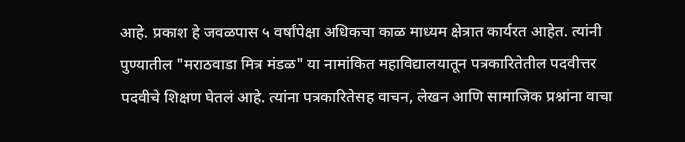आहे. प्रकाश हे जवळपास ५ वर्षांपेक्षा अधिकचा काळ माध्यम क्षेत्रात कार्यरत आहेत. त्यांनी पुण्यातील "मराठवाडा मित्र मंडळ" या नामांकित महाविद्यालयातून पत्रकारितेतील पदवीत्तर पदवीचे शिक्षण घेतलं आहे. त्यांना पत्रकारितेसह वाचन, लेखन आणि सामाजिक प्रश्नांना वाचा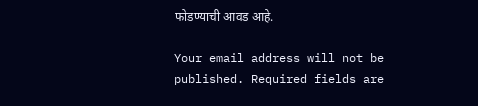फोडण्याची आवड आहे.

Your email address will not be published. Required fields are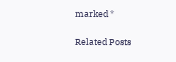marked *

Related Posts